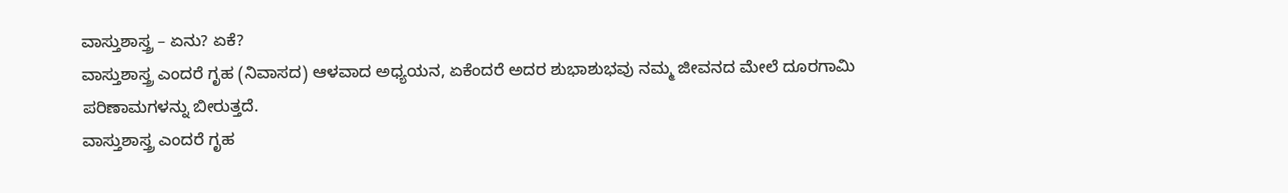ವಾಸ್ತುಶಾಸ್ತ್ರ – ಏನು? ಏಕೆ?
ವಾಸ್ತುಶಾಸ್ತ್ರ ಎಂದರೆ ಗೃಹ (ನಿವಾಸದ) ಆಳವಾದ ಅಧ್ಯಯನ, ಏಕೆಂದರೆ ಅದರ ಶುಭಾಶುಭವು ನಮ್ಮ ಜೀವನದ ಮೇಲೆ ದೂರಗಾಮಿ ಪರಿಣಾಮಗಳನ್ನು ಬೀರುತ್ತದೆ.
ವಾಸ್ತುಶಾಸ್ತ್ರ ಎಂದರೆ ಗೃಹ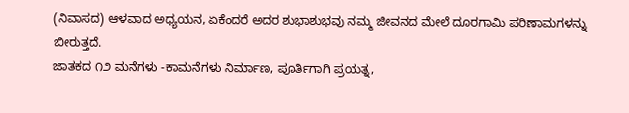(ನಿವಾಸದ) ಆಳವಾದ ಅಧ್ಯಯನ, ಏಕೆಂದರೆ ಅದರ ಶುಭಾಶುಭವು ನಮ್ಮ ಜೀವನದ ಮೇಲೆ ದೂರಗಾಮಿ ಪರಿಣಾಮಗಳನ್ನು ಬೀರುತ್ತದೆ.
ಜಾತಕದ ೧೨ ಮನೆಗಳು -ಕಾಮನೆಗಳು ನಿರ್ಮಾಣ, ಪೂರ್ತಿಗಾಗಿ ಪ್ರಯತ್ನ,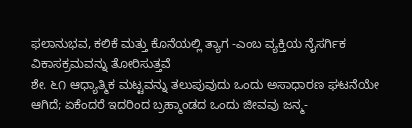ಫಲಾನುಭವ, ಕಲಿಕೆ ಮತ್ತು ಕೊನೆಯಲ್ಲಿ ತ್ಯಾಗ -ಎಂಬ ವ್ಯಕ್ತಿಯ ನೈಸರ್ಗಿಕ ವಿಕಾಸಕ್ರಮವನ್ನು ತೋರಿಸುತ್ತವೆ
ಶೇ. ೬೧ ಆಧ್ಯಾತ್ಮಿಕ ಮಟ್ಟವನ್ನು ತಲುಪುವುದು ಒಂದು ಅಸಾಧಾರಣ ಘಟನೆಯೇ ಆಗಿದೆ; ಏಕೆಂದರೆ ಇದರಿಂದ ಬ್ರಹ್ಮಾಂಡದ ಒಂದು ಜೀವವು ಜನ್ಮ-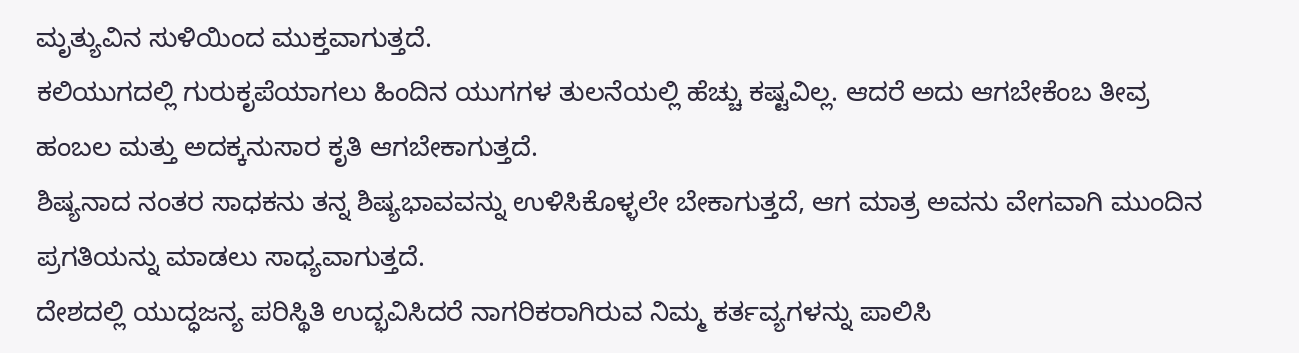ಮೃತ್ಯುವಿನ ಸುಳಿಯಿಂದ ಮುಕ್ತವಾಗುತ್ತದೆ.
ಕಲಿಯುಗದಲ್ಲಿ ಗುರುಕೃಪೆಯಾಗಲು ಹಿಂದಿನ ಯುಗಗಳ ತುಲನೆಯಲ್ಲಿ ಹೆಚ್ಚು ಕಷ್ಟವಿಲ್ಲ. ಆದರೆ ಅದು ಆಗಬೇಕೆಂಬ ತೀವ್ರ ಹಂಬಲ ಮತ್ತು ಅದಕ್ಕನುಸಾರ ಕೃತಿ ಆಗಬೇಕಾಗುತ್ತದೆ.
ಶಿಷ್ಯನಾದ ನಂತರ ಸಾಧಕನು ತನ್ನ ಶಿಷ್ಯಭಾವವನ್ನು ಉಳಿಸಿಕೊಳ್ಳಲೇ ಬೇಕಾಗುತ್ತದೆ, ಆಗ ಮಾತ್ರ ಅವನು ವೇಗವಾಗಿ ಮುಂದಿನ ಪ್ರಗತಿಯನ್ನು ಮಾಡಲು ಸಾಧ್ಯವಾಗುತ್ತದೆ.
ದೇಶದಲ್ಲಿ ಯುದ್ಧಜನ್ಯ ಪರಿಸ್ಥಿತಿ ಉದ್ಭವಿಸಿದರೆ ನಾಗರಿಕರಾಗಿರುವ ನಿಮ್ಮ ಕರ್ತವ್ಯಗಳನ್ನು ಪಾಲಿಸಿ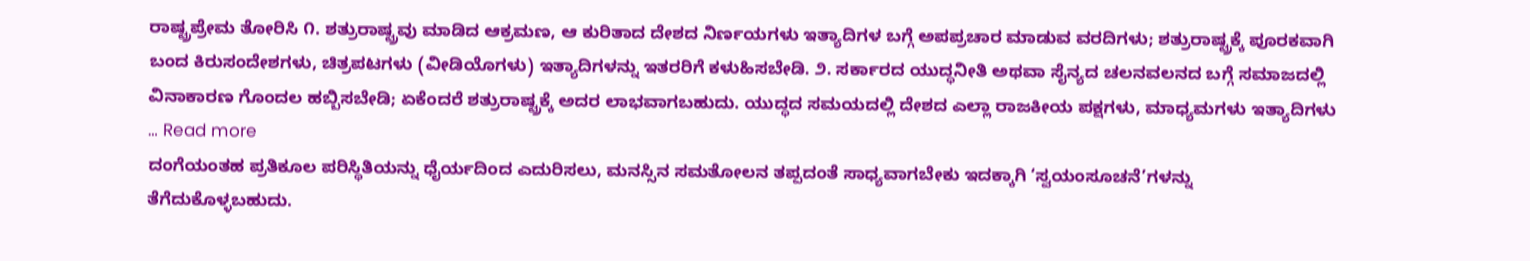ರಾಷ್ಟ್ರಪ್ರೇಮ ತೋರಿಸಿ ೧. ಶತ್ರುರಾಷ್ಟ್ರವು ಮಾಡಿದ ಆಕ್ರಮಣ, ಆ ಕುರಿತಾದ ದೇಶದ ನಿರ್ಣಯಗಳು ಇತ್ಯಾದಿಗಳ ಬಗ್ಗೆ ಅಪಪ್ರಚಾರ ಮಾಡುವ ವರದಿಗಳು; ಶತ್ರುರಾಷ್ಟ್ರಕ್ಕೆ ಪೂರಕವಾಗಿ ಬಂದ ಕಿರುಸಂದೇಶಗಳು, ಚಿತ್ರಪಟಗಳು (ವೀಡಿಯೊಗಳು) ಇತ್ಯಾದಿಗಳನ್ನು ಇತರರಿಗೆ ಕಳುಹಿಸಬೇಡಿ. ೨. ಸರ್ಕಾರದ ಯುದ್ಧನೀತಿ ಅಥವಾ ಸೈನ್ಯದ ಚಲನವಲನದ ಬಗ್ಗೆ ಸಮಾಜದಲ್ಲಿ ವಿನಾಕಾರಣ ಗೊಂದಲ ಹಬ್ಬಿಸಬೇಡಿ; ಏಕೆಂದರೆ ಶತ್ರುರಾಷ್ಟ್ರಕ್ಕೆ ಅದರ ಲಾಭವಾಗಬಹುದು. ಯುದ್ಧದ ಸಮಯದಲ್ಲಿ ದೇಶದ ಎಲ್ಲಾ ರಾಜಕೀಯ ಪಕ್ಷಗಳು, ಮಾಧ್ಯಮಗಳು ಇತ್ಯಾದಿಗಳು … Read more
ದಂಗೆಯಂತಹ ಪ್ರತಿಕೂಲ ಪರಿಸ್ಥಿತಿಯನ್ನು ಧೈರ್ಯದಿಂದ ಎದುರಿಸಲು, ಮನಸ್ಸಿನ ಸಮತೋಲನ ತಪ್ಪದಂತೆ ಸಾಧ್ಯವಾಗಬೇಕು ಇದಕ್ಕಾಗಿ ‘ಸ್ವಯಂಸೂಚನೆ’ಗಳನ್ನು ತೆಗೆದುಕೊಳ್ಳಬಹುದು.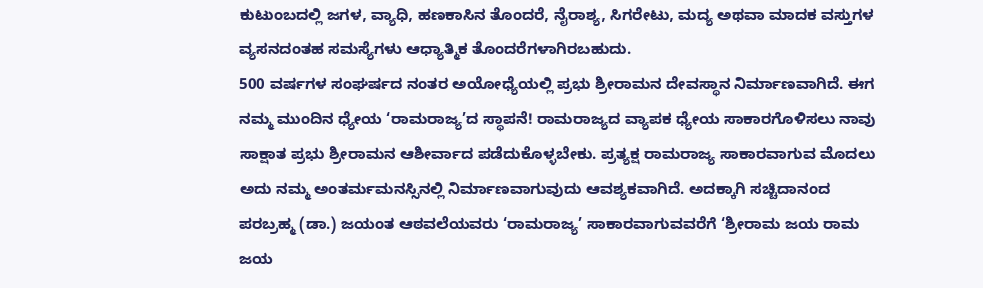ಕುಟುಂಬದಲ್ಲಿ ಜಗಳ, ವ್ಯಾಧಿ, ಹಣಕಾಸಿನ ತೊಂದರೆ, ನೈರಾಶ್ಯ, ಸಿಗರೇಟು, ಮದ್ಯ ಅಥವಾ ಮಾದಕ ವಸ್ತುಗಳ ವ್ಯಸನದಂತಹ ಸಮಸ್ಯೆಗಳು ಆಧ್ಯಾತ್ಮಿಕ ತೊಂದರೆಗಳಾಗಿರಬಹುದು.
500 ವರ್ಷಗಳ ಸಂಘರ್ಷದ ನಂತರ ಅಯೋಧ್ಯೆಯಲ್ಲಿ ಪ್ರಭು ಶ್ರೀರಾಮನ ದೇವಸ್ಥಾನ ನಿರ್ಮಾಣವಾಗಿದೆ. ಈಗ ನಮ್ಮ ಮುಂದಿನ ಧ್ಯೇಯ ‘ರಾಮರಾಜ್ಯ’ದ ಸ್ಥಾಪನೆ! ರಾಮರಾಜ್ಯದ ವ್ಯಾಪಕ ಧ್ಯೇಯ ಸಾಕಾರಗೊಳಿಸಲು ನಾವು ಸಾಕ್ಷಾತ ಪ್ರಭು ಶ್ರೀರಾಮನ ಆಶೀರ್ವಾದ ಪಡೆದುಕೊಳ್ಳಬೇಕು. ಪ್ರತ್ಯಕ್ಷ ರಾಮರಾಜ್ಯ ಸಾಕಾರವಾಗುವ ಮೊದಲು ಅದು ನಮ್ಮ ಅಂತರ್ಮಮನಸ್ಸಿನಲ್ಲಿ ನಿರ್ಮಾಣವಾಗುವುದು ಆವಶ್ಯಕವಾಗಿದೆ. ಅದಕ್ಕಾಗಿ ಸಚ್ಚಿದಾನಂದ ಪರಬ್ರಹ್ಮ (ಡಾ.) ಜಯಂತ ಆಠವಲೆಯವರು ‘ರಾಮರಾಜ್ಯ’ ಸಾಕಾರವಾಗುವವರೆಗೆ ‘ಶ್ರೀರಾಮ ಜಯ ರಾಮ ಜಯ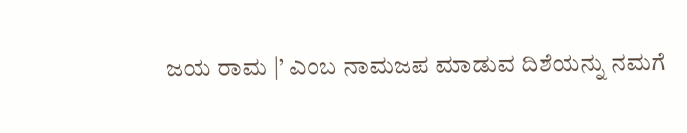ಜಯ ರಾಮ |’ ಎಂಬ ನಾಮಜಪ ಮಾಡುವ ದಿಶೆಯನ್ನು ನಮಗೆ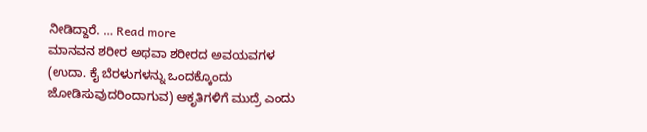ನೀಡಿದ್ದಾರೆ. … Read more
ಮಾನವನ ಶರೀರ ಅಥವಾ ಶರೀರದ ಅವಯವಗಳ (ಉದಾ. ಕೈ ಬೆರಳುಗಳನ್ನು ಒಂದಕ್ಕೊಂದು ಜೋಡಿಸುವುದರಿಂದಾಗುವ) ಆಕೃತಿಗಳಿಗೆ ಮುದ್ರೆ ಎಂದು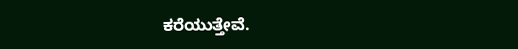ಕರೆಯುತ್ತೇವೆ.